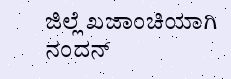ಜಿಲ್ಲೆ ಖಜಾಂಚಿಯಾಗಿ ನಂದನ್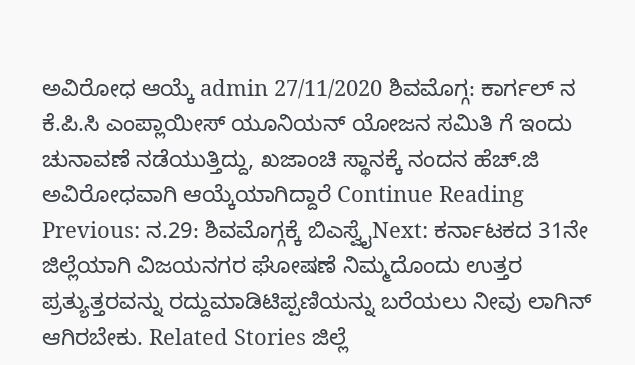ಅವಿರೋಧ ಆಯ್ಕೆ admin 27/11/2020 ಶಿವಮೊಗ್ಗ: ಕಾರ್ಗಲ್ ನ ಕೆ.ಪಿ.ಸಿ ಎಂಪ್ಲಾಯೀಸ್ ಯೂನಿಯನ್ ಯೋಜನ ಸಮಿತಿ ಗೆ ಇಂದು ಚುನಾವಣೆ ನಡೆಯುತ್ತಿದ್ದು, ಖಜಾಂಚಿ ಸ್ಥಾನಕ್ಕೆ ನಂದನ ಹೆಚ್.ಜಿ ಅವಿರೋಧವಾಗಿ ಆಯ್ಕೆಯಾಗಿದ್ದಾರೆ Continue Reading Previous: ನ.29: ಶಿವಮೊಗ್ಗಕ್ಕೆ ಬಿಎಸ್ವೈNext: ಕರ್ನಾಟಕದ 31ನೇ ಜಿಲ್ಲೆಯಾಗಿ ವಿಜಯನಗರ ಘೋಷಣೆ ನಿಮ್ಮದೊಂದು ಉತ್ತರ ಪ್ರತ್ಯುತ್ತರವನ್ನು ರದ್ದುಮಾಡಿಟಿಪ್ಪಣಿಯನ್ನು ಬರೆಯಲು ನೀವು ಲಾಗಿನ್ ಆಗಿರಬೇಕು. Related Stories ಜಿಲ್ಲೆ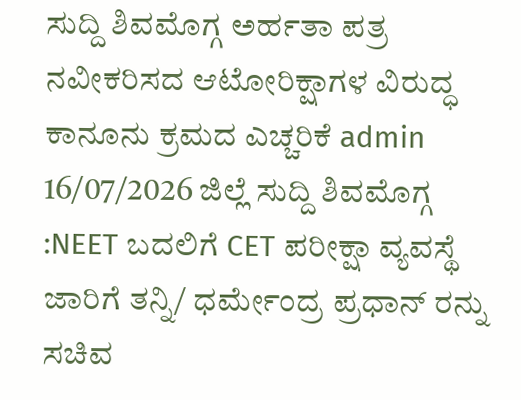ಸುದ್ದಿ ಶಿವಮೊಗ್ಗ ಅರ್ಹತಾ ಪತ್ರ ನವೀಕರಿಸದ ಆಟೋರಿಕ್ಷಾಗಳ ವಿರುದ್ಧ ಕಾನೂನು ಕ್ರಮದ ಎಚ್ಚರಿಕೆ admin 16/07/2026 ಜಿಲ್ಲೆ ಸುದ್ದಿ ಶಿವಮೊಗ್ಗ :NEET ಬದಲಿಗೆ CET ಪರೀಕ್ಷಾ ವ್ಯವಸ್ಥೆ ಜಾರಿಗೆ ತನ್ನಿ/ ಧರ್ಮೇಂದ್ರ ಪ್ರಧಾನ್ ರನ್ನು ಸಚಿವ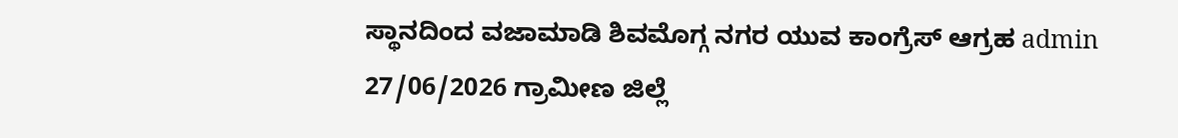ಸ್ಥಾನದಿಂದ ವಜಾಮಾಡಿ ಶಿವಮೊಗ್ಗ ನಗರ ಯುವ ಕಾಂಗ್ರೆಸ್ ಆಗ್ರಹ admin 27/06/2026 ಗ್ರಾಮೀಣ ಜಿಲ್ಲೆ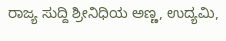ರಾಜ್ಯ ಸುದ್ದಿ ಶ್ರೀನಿಧಿಯ ಅಣ್ಣ, ಉದ್ಯಮಿ,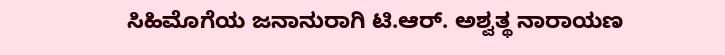ಸಿಹಿಮೊಗೆಯ ಜನಾನುರಾಗಿ ಟಿ.ಆರ್. ಅಶ್ವತ್ಥ ನಾರಾಯಣ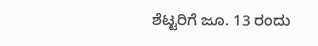ಶೆಟ್ಟರಿಗೆ ಜೂ. 13 ರಂದು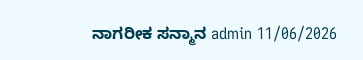ನಾಗರೀಕ ಸನ್ಮಾನ admin 11/06/2026